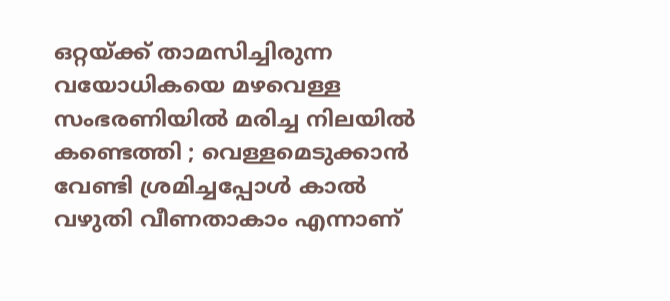ഒറ്റയ്ക്ക് താമസിച്ചിരുന്ന വയോധികയെ മഴവെള്ള സംഭരണിയിൽ മരിച്ച നിലയിൽ കണ്ടെത്തി ; വെള്ളമെടുക്കാൻ വേണ്ടി ശ്രമിച്ചപ്പോൾ കാൽ വഴുതി വീണതാകാം എന്നാണ്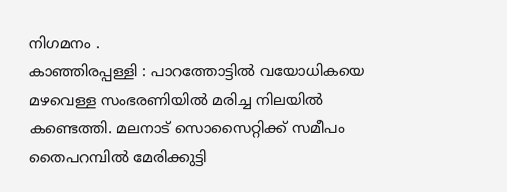നിഗമനം .
കാഞ്ഞിരപ്പള്ളി : പാറത്തോട്ടിൽ വയോധികയെ മഴവെള്ള സംഭരണിയിൽ മരിച്ച നിലയിൽ കണ്ടെത്തി. മലനാട് സൊസൈറ്റിക്ക് സമീപം തൈപറമ്പിൽ മേരിക്കുട്ടി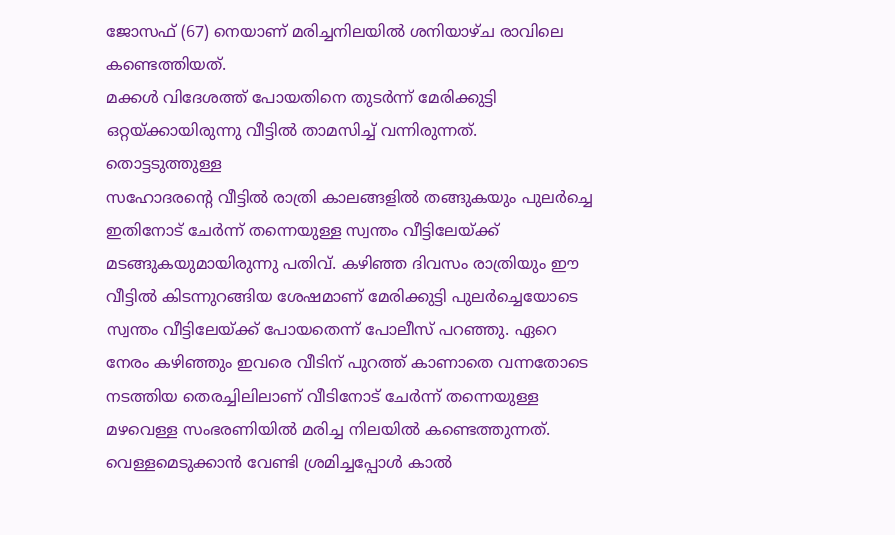ജോസഫ് (67) നെയാണ് മരിച്ചനിലയിൽ ശനിയാഴ്ച രാവിലെ കണ്ടെത്തിയത്.
മക്കൾ വിദേശത്ത് പോയതിനെ തുടർന്ന് മേരിക്കുട്ടി ഒറ്റയ്ക്കായിരുന്നു വീട്ടിൽ താമസിച്ച് വന്നിരുന്നത്. തൊട്ടടുത്തുള്ള
സഹോദരന്റെ വീട്ടിൽ രാത്രി കാലങ്ങളിൽ തങ്ങുകയും പുലർച്ചെ ഇതിനോട് ചേർന്ന് തന്നെയുള്ള സ്വന്തം വീട്ടിലേയ്ക്ക് മടങ്ങുകയുമായിരുന്നു പതിവ്. കഴിഞ്ഞ ദിവസം രാത്രിയും ഈ വീട്ടിൽ കിടന്നുറങ്ങിയ ശേഷമാണ് മേരിക്കുട്ടി പുലർച്ചെയോടെ സ്വന്തം വീട്ടിലേയ്ക്ക് പോയതെന്ന് പോലീസ് പറഞ്ഞു. ഏറെ നേരം കഴിഞ്ഞും ഇവരെ വീടിന് പുറത്ത് കാണാതെ വന്നതോടെ നടത്തിയ തെരച്ചിലിലാണ് വീടിനോട് ചേർന്ന് തന്നെയുള്ള മഴവെള്ള സംഭരണിയിൽ മരിച്ച നിലയിൽ കണ്ടെത്തുന്നത്.
വെള്ളമെടുക്കാൻ വേണ്ടി ശ്രമിച്ചപ്പോൾ കാൽ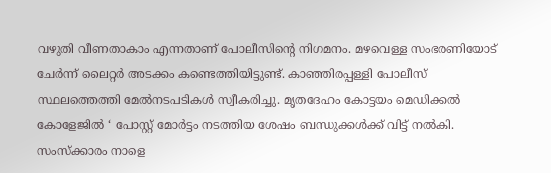വഴുതി വീണതാകാം എന്നതാണ് പോലീസിന്റെ നിഗമനം. മഴവെള്ള സംഭരണിയോട് ചേർന്ന് ലൈറ്റർ അടക്കം കണ്ടെത്തിയിട്ടുണ്ട്. കാഞ്ഞിരപ്പള്ളി പോലീസ് സ്ഥലത്തെത്തി മേൽനടപടികൾ സ്വീകരിച്ചു. മൃതദേഹം കോട്ടയം മെഡിക്കൽ കോളേജിൽ ‘ പോസ്റ്റ് മോർട്ടം നടത്തിയ ശേഷം ബന്ധുക്കൾക്ക് വിട്ട് നൽകി. സംസ്ക്കാരം നാളെ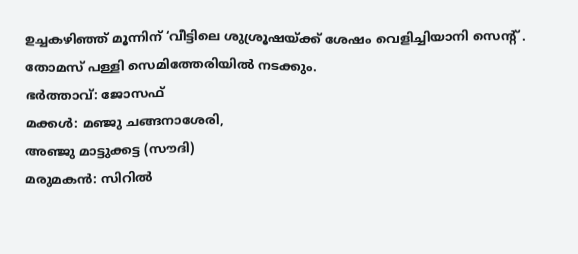ഉച്ചകഴിഞ്ഞ് മൂന്നിന് ‘വീട്ടിലെ ശുശ്രൂഷയ്ക്ക് ശേഷം വെളിച്ചിയാനി സെന്റ് . തോമസ് പള്ളി സെമിത്തേരിയിൽ നടക്കും.
ഭർത്താവ്: ജോസഫ്
മക്കൾ: മഞ്ജു ചങ്ങനാശേരി,
അഞ്ജു മാട്ടുക്കട്ട (സൗദി)
മരുമകൻ: സിറിൽ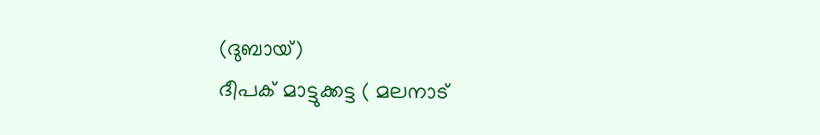(ദുബായ്)
ദീപക് മാട്ടുക്കട്ട ( മലനാട്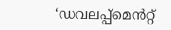‘ഡവലപ്പ്മെൻറ്റ്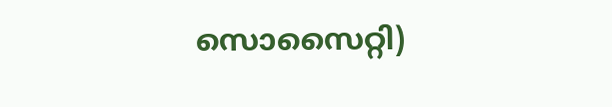സൊസൈറ്റി)